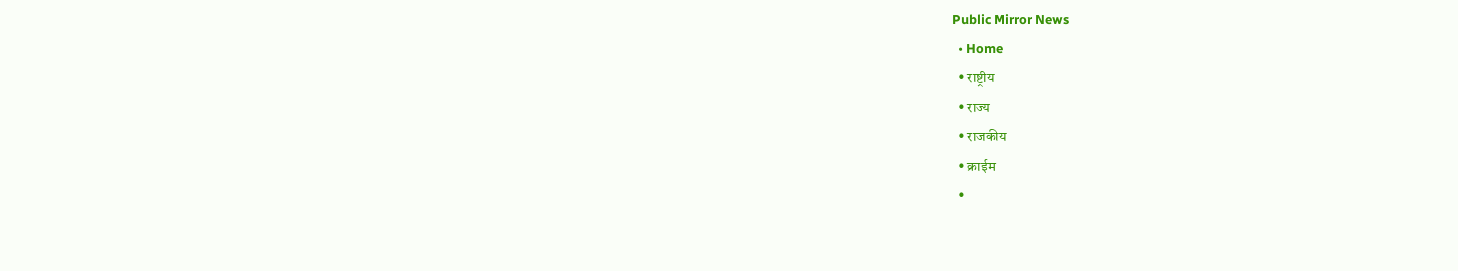Public Mirror News
  • Home
  • राष्ट्रीय
  • राज्य
  • राजकीय
  • क्राईम
  •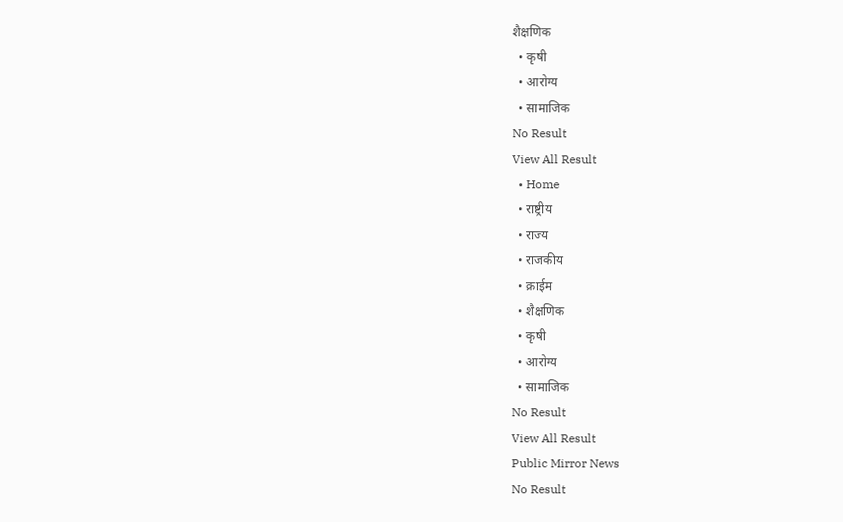शैक्षणिक
  • कृषी
  • आरोग्य
  • सामाजिक
No Result
View All Result
  • Home
  • राष्ट्रीय
  • राज्य
  • राजकीय
  • क्राईम
  • शैक्षणिक
  • कृषी
  • आरोग्य
  • सामाजिक
No Result
View All Result
Public Mirror News
No Result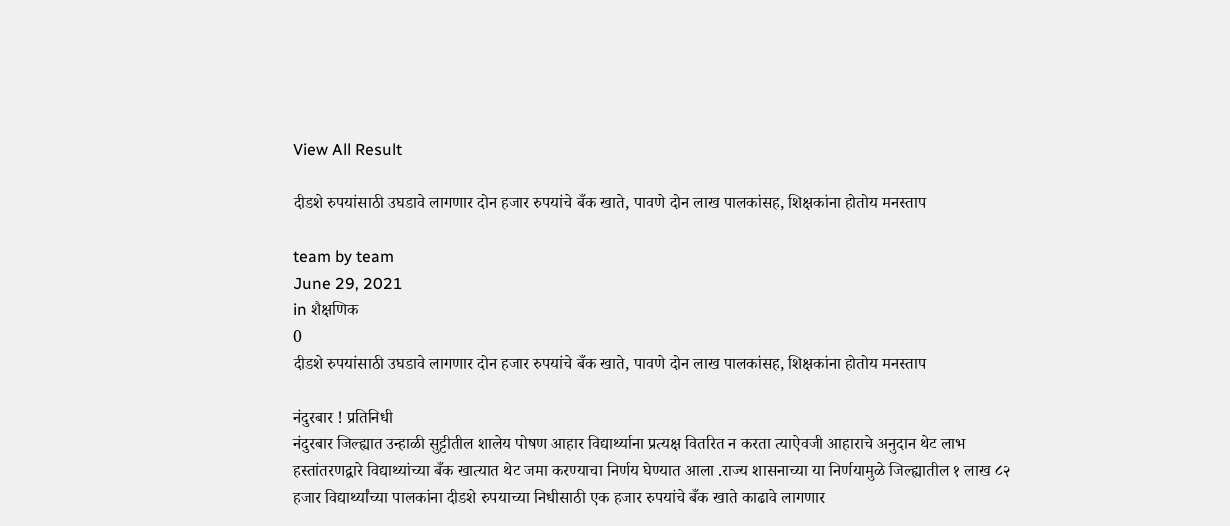View All Result

दीडशे रुपयांसाठी उघडावे लागणार दोन हजार रुपयांचे बँक खाते, पावणे दोन लाख पालकांसह, शिक्षकांना होतोय मनस्ताप

team by team
June 29, 2021
in शैक्षणिक
0
दीडशे रुपयांसाठी उघडावे लागणार दोन हजार रुपयांचे बँक खाते, पावणे दोन लाख पालकांसह, शिक्षकांना होतोय मनस्ताप

नंदुरबार ! प्रतिनिधी
नंदुरबार जिल्ह्यात उन्हाळी सुट्टीतील शालेय पोषण आहार विद्यार्थ्याना प्रत्यक्ष वितरित न करता त्याऐवजी आहाराचे अनुदान थेट लाभ हस्तांतरणद्वारे विद्याथ्यांच्या बँक खात्यात थेट जमा करण्याचा निर्णय घेण्यात आला .राज्य शासनाच्या या निर्णयामुळे जिल्ह्यातील १ लाख ८२ हजार विद्यार्थ्यांच्या पालकांना दीडशे रुपयाच्या निधीसाठी एक हजार रुपयांचे बँक खाते काढावे लागणार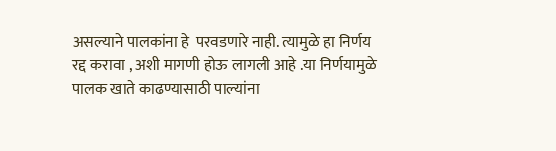असल्याने पालकांना हे  परवडणारे नाही. त्यामुळे हा निर्णय रद्द करावा , अशी मागणी होऊ लागली आहे .या निर्णयामुळे पालक खाते काढण्यासाठी पाल्यांना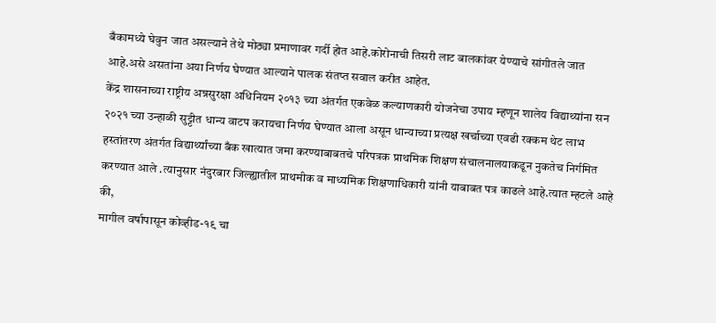बँकामध्ये घेवुन जात असल्याने तेथे मोठ्या प्रमाणावर गर्दी होत आहे.कोरोनाची तिसरी लाट बालकांवर येण्याचे सांगीतले जात आहे.असे असतांना अया निर्णय घेण्यात आल्याने पालक संतप्त सवाल करीत आहेत.
केंद्र शासनाच्या राष्ट्रीय अन्नसुरक्षा अधिनियम २०१३ च्या अंतर्गत एकवेळ कल्याणकारी योजनेचा उपाय म्हणून शालेय विद्याथ्यांना सन २०२१ च्या उन्हाळी सुट्टीत धान्य वाटप करायचा निर्णय घेण्यात आला असून धान्याच्या प्रत्यक्ष खर्चाच्या एवढी रक्कम थेट लाभ हस्तांतरण अंतर्गत विद्यार्थ्यांच्या बँक खात्यात जमा करण्याबाबतचे परिपत्रक प्राथमिक शिक्षण संचालनालयाकडून नुकतेच निर्गमित करण्यात आले .त्यानुसार नंदुरबार जिल्ह्यातील प्राथमीक व माध्यमिक शिक्षणाधिकारी यांनी याबाबत पत्र काढले आहे.त्यात म्हटले आहे की,
मागील वर्षापासून कोव्हीड-१९ चा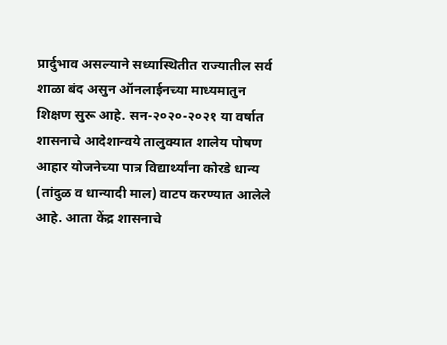प्रार्दुभाव असल्याने सध्यास्थितीत राज्यातील सर्व शाळा बंद असुन ऑनलाईनच्या माध्यमातुन शिक्षण सुरू आहे. सन-२०२०-२०२१ या वर्षात शासनाचे आदेशान्वये तालुक्यात शालेय पोषण आहार योजनेच्या पात्र विद्यार्थ्यांना कोरडे धान्य (तांदुळ व धान्यादी माल) वाटप करण्यात आलेले आहे. आता केंद्र शासनाचे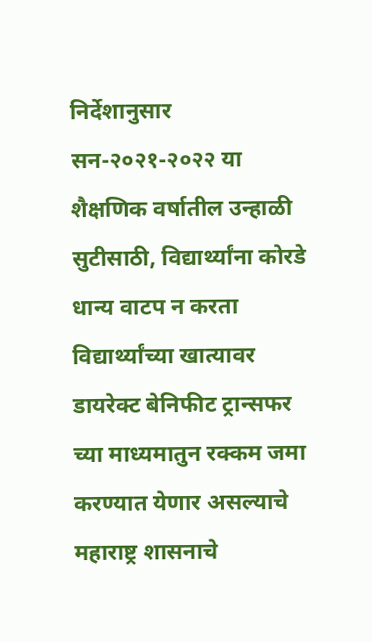निर्देशानुसार सन-२०२१-२०२२ या शैक्षणिक वर्षातील उन्हाळी सुटीसाठी, विद्यार्थ्यांना कोरडे धान्य वाटप न करता विद्यार्थ्यांच्या खात्यावर डायरेक्ट बेनिफीट ट्रान्सफर च्या माध्यमातुन रक्कम जमा करण्यात येणार असल्याचे महाराष्ट्र शासनाचे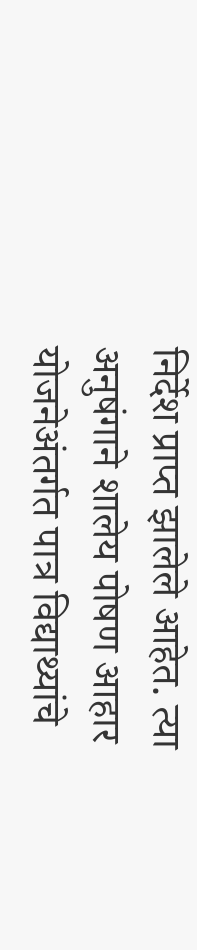निर्देश प्राप्त झालेले आहेत. त्या अनुषंगाने शालेय पोषण आहार योजनेअंतर्गत पात्र विद्याथ्यांचे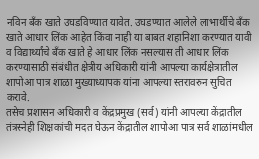नविन बँक खाते उघडविण्यात यावेत. उघडण्यात आलेले लाभार्थीचे बँक खाते आधार लिंक आहेत किंवा नाही या बाबत शहानिशा करण्यात यावी व विद्यार्थ्यांचे बँक खाते हे आधार लिंक नसल्यास ती आधार लिंक करण्यासाठी संबंधीत क्षेत्रीय अधिकारी यांनी आपल्या कार्यक्षेत्रातील शापोआ पात्र शाळा मुख्याध्यापक यांना आपल्या स्तरावरुन सुचित करावे.
तसेच प्रशासन अधिकारी व केंद्रप्रमुख (सर्व) यांनी आपल्या केंद्रातील तंत्रस्नेही शिक्षकांची मदत घेऊन केंद्रातील शापोआ पात्र सर्व शाळांमधील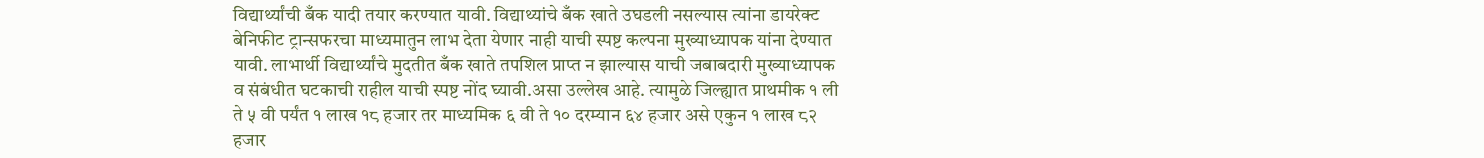विद्यार्थ्यांची बँक यादी तयार करण्यात यावी. विद्याथ्यांचे बँक खाते उघडली नसल्यास त्यांना डायरेक्ट बेनिफीट ट्रान्सफरचा माध्यमातुन लाभ देता येणार नाही याची स्पष्ट कल्पना मुख्याध्यापक यांना देण्यात यावी. लाभार्थी विद्यार्थ्यांचे मुदतीत बँक खाते तपशिल प्राप्त न झाल्यास याची जबाबदारी मुख्याध्यापक व संबंधीत घटकाची राहील याची स्पष्ट नोंद घ्यावी.असा उल्लेख आहे. त्यामुळे जिल्ह्यात प्राथमीक १ ली ते ५ वी पर्यंत १ लाख १८ हजार तर माध्यमिक ६ वी ते १० दरम्यान ६४ हजार असे एकुन १ लाख ८२ हजार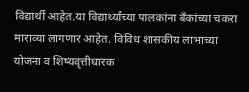विद्यार्थी आहेत.या विद्यार्थ्यांच्या पालकांना बँकांच्या चकरा माराव्या लागणार आहेत. विविध शासकीय लाभाच्या योजना व शिष्यवृत्तीधारक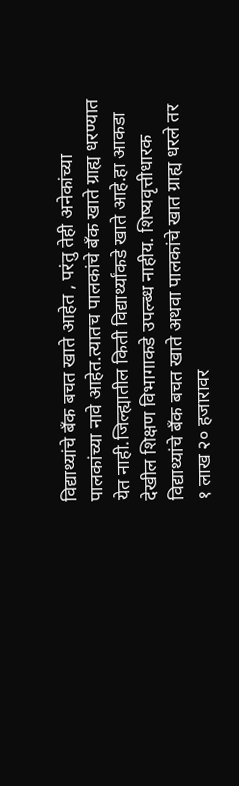विद्याथ्यांचे बँक बचत खाते आहेत , परंतु तेही अनेकांच्या पालकांच्या नावे आहेत.त्यातच पालकांचे बँक खाते ग्राह्य धरण्यात येत नाही.जिल्ह्यातील किती विद्यार्थ्यांकडे खाते आहे.हा आकडा देखील शिक्षण विभागाकडे उपल्ब्ध नाहीय. शिष्यवृत्तीधारक विद्याथ्यांचे बँक बचत खाते अथवा पालकांचे खात ग्राह्य धरले तर १ लाख २० हजारावर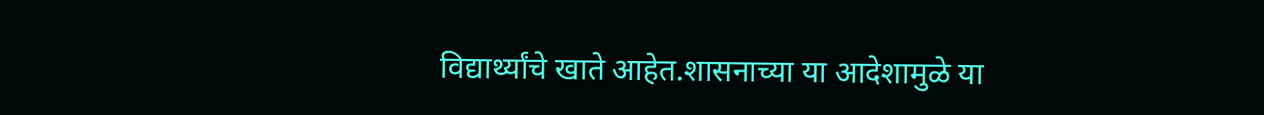विद्यार्थ्यांचे खाते आहेत.शासनाच्या या आदेशामुळे या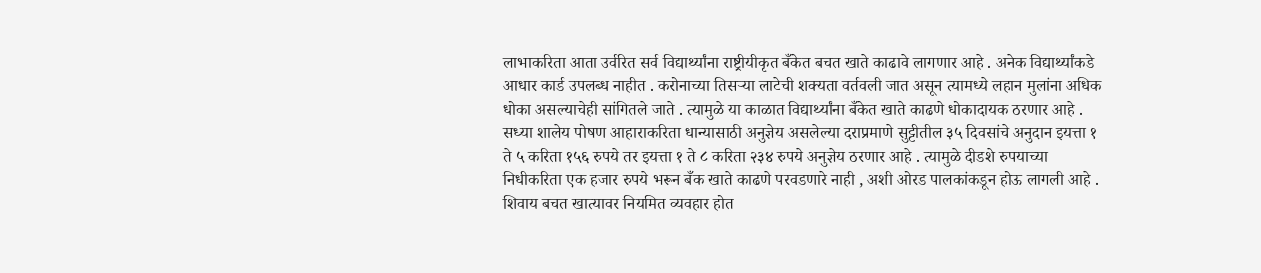लाभाकरिता आता उर्वरित सर्व विद्यार्थ्यांना राष्ट्रीयीकृत बँकेत बचत खाते काढावे लागणार आहे . अनेक विद्यार्थ्यांकडे आधार कार्ड उपलब्ध नाहीत . करोनाच्या तिसर्‍या लाटेची शक्यता वर्तवली जात असून त्यामध्ये लहान मुलांना अधिक धोका असल्याचेही सांगितले जाते . त्यामुळे या काळात विद्यार्थ्यांना बँकेत खाते काढणे धोकादायक ठरणार आहे . सध्या शालेय पोषण आहाराकरिता धान्यासाठी अनुज्ञेय असलेल्या दराप्रमाणे सुट्टीतील ३५ दिवसांचे अनुदान इयत्ता १ ते ५ करिता १५६ रुपये तर इयत्ता १ ते ८ करिता २३४ रुपये अनुज्ञेय ठरणार आहे . त्यामुळे दीडशे रुपयाच्या निधीकरिता एक हजार रुपये भरून बँक खाते काढणे परवडणारे नाही , अशी ओरड पालकांकडून होऊ लागली आहे . शिवाय बचत खात्यावर नियमित व्यवहार होत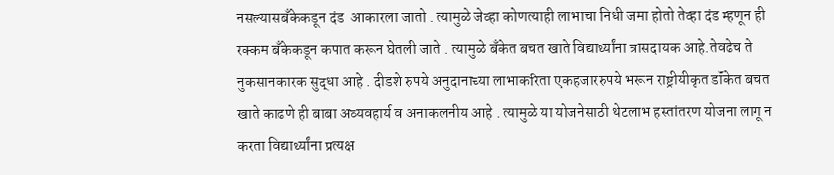नसल्यासबँकेकडून दंड  आकारला जातो . त्यामुळे जेव्हा कोणत्याही लाभाचा निधी जमा होतो तेव्हा दंड म्हणून ही रक्कम बँकेकडून कपात करून घेतली जाते . त्यामुळे बँकेत बचत खाते विद्यार्थ्यांना त्रासदायक आहे.तेवढेच ते नुकसानकारक सुद्धा आहे . दीडशे रुपये अनुदानाच्या लाभाकरिता एकहजाररुपये भरून राष्ट्रीयीकृत डॉंकेत बचत खाते काढणे ही बाबा अव्यवहार्य व अनाकलनीय आहे . त्यामुळे या योजनेसाठी थेटलाभ हस्तांतरण योजना लागू न करता विद्यार्थ्यांना प्रत्यक्ष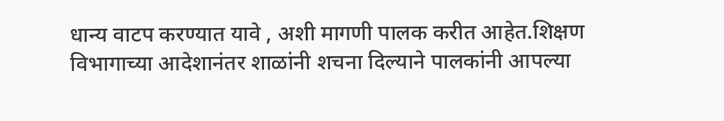धान्य वाटप करण्यात यावे , अशी मागणी पालक करीत आहेत.शिक्षण विभागाच्या आदेशानंतर शाळांनी शचना दिल्याने पालकांनी आपल्या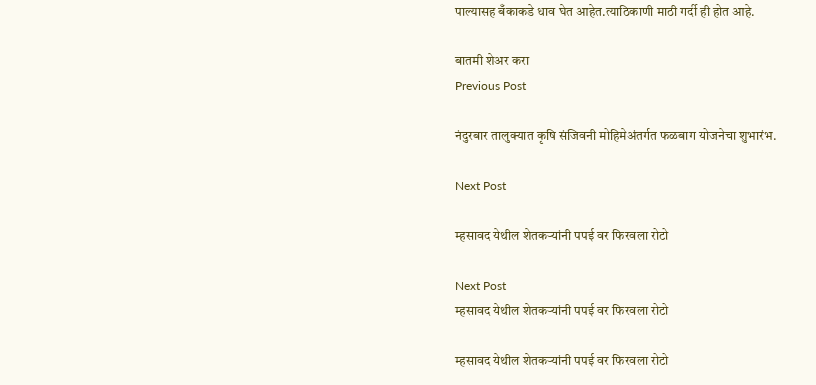पाल्यासह बँकाकडे धाव घेत आहेत.त्याठिकाणी माठी गर्दी ही होत आहे.

बातमी शेअर करा
Previous Post

नंदुरबार तालुक्यात कृषि संजिवनी मोहिमेअंतर्गत फळबाग योजनेचा शुभारंभ.

Next Post

म्हसावद येथील शेतकर्‍यांनी पपई वर फिरवला रोटो

Next Post
म्हसावद येथील शेतकर्‍यांनी पपई वर फिरवला रोटो

म्हसावद येथील शेतकर्‍यांनी पपई वर फिरवला रोटो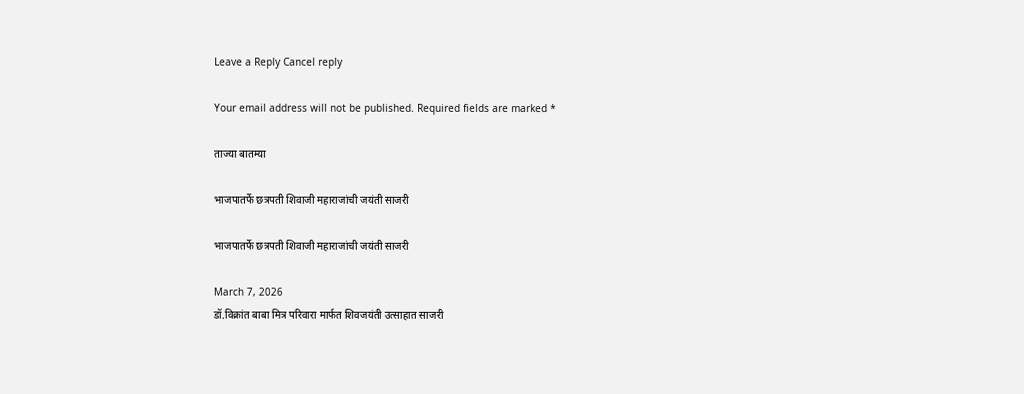Leave a Reply Cancel reply

Your email address will not be published. Required fields are marked *

ताज्या बातम्या

भाजपातर्फे छत्रपती शिवाजी महाराजांची जयंती साजरी

भाजपातर्फे छत्रपती शिवाजी महाराजांची जयंती साजरी

March 7, 2026
डॉ.विक्रांत बाबा मित्र परिवारा मार्फत शिवजयंती उत्साहात साजरी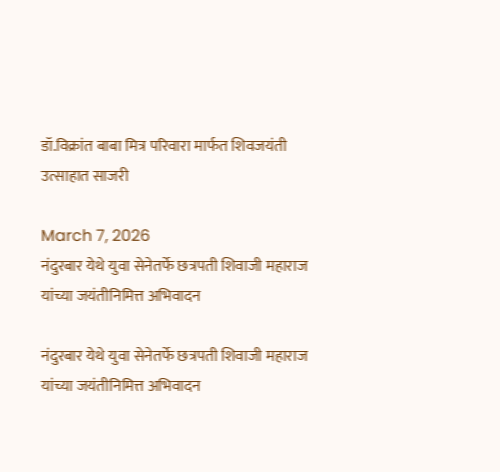डॉ.विक्रांत बाबा मित्र परिवारा मार्फत शिवजयंती उत्साहात साजरी

March 7, 2026
नंदुरबार येथे युवा सेनेतर्फे छत्रपती शिवाजी महाराज यांच्या जयंतीनिमित्त अभिवादन

नंदुरबार येथे युवा सेनेतर्फे छत्रपती शिवाजी महाराज यांच्या जयंतीनिमित्त अभिवादन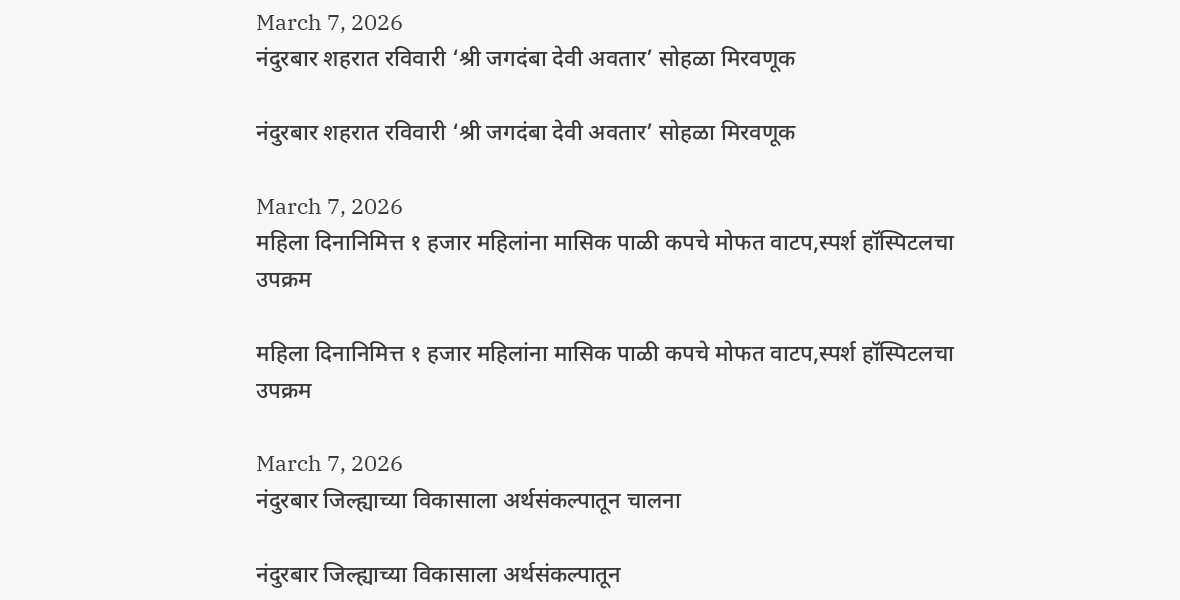March 7, 2026
नंदुरबार शहरात रविवारी ‘श्री जगदंबा देवी अवतार’ सोहळा मिरवणूक

नंदुरबार शहरात रविवारी ‘श्री जगदंबा देवी अवतार’ सोहळा मिरवणूक

March 7, 2026
महिला दिनानिमित्त १ हजार महिलांना मासिक पाळी कपचे मोफत वाटप,स्पर्श हॉस्पिटलचा उपक्रम

महिला दिनानिमित्त १ हजार महिलांना मासिक पाळी कपचे मोफत वाटप,स्पर्श हॉस्पिटलचा उपक्रम

March 7, 2026
नंदुरबार जिल्ह्याच्या विकासाला अर्थसंकल्पातून चालना

नंदुरबार जिल्ह्याच्या विकासाला अर्थसंकल्पातून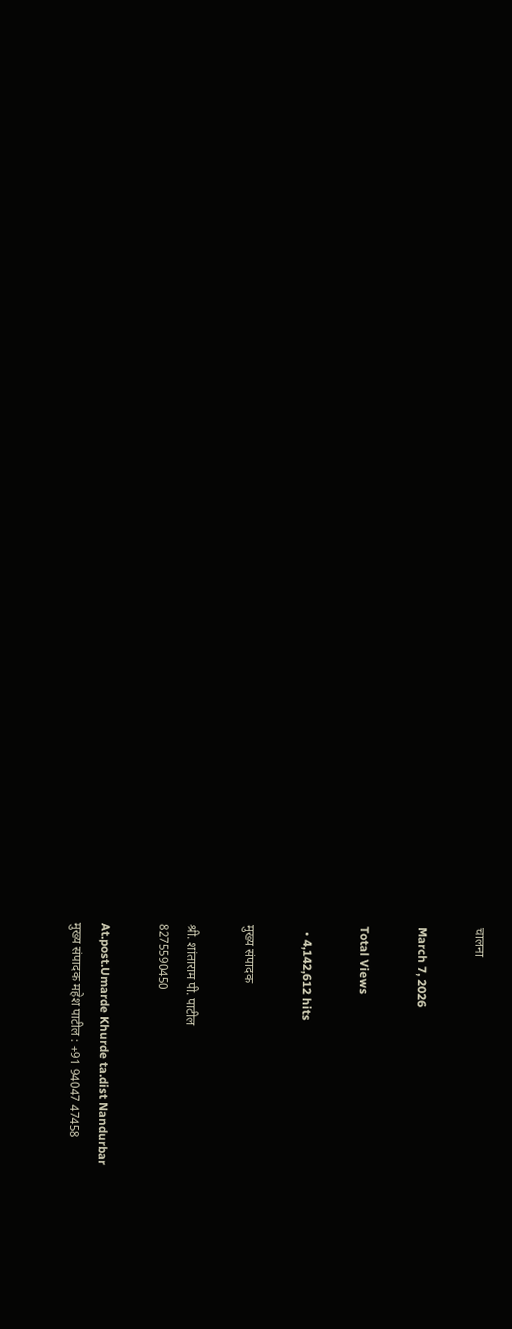चालना

March 7, 2026

Total Views

  • 4,142,612 hits

मुख्य संपादक

श्री. शांताराम पी. पाटील
8275590450

At.post.Umarde Khurde ta.dist Nandurbar
मुख्य संपादक महेश पाटील : +91 94047 47458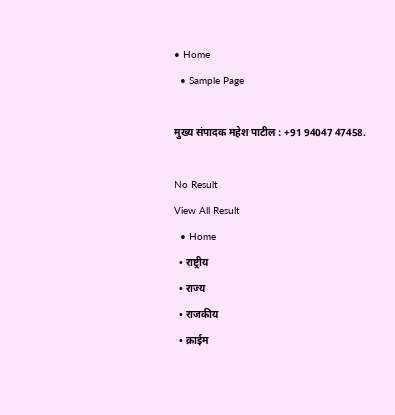• Home
  • Sample Page

मुख्य संपादक महेश पाटील : +91 94047 47458.

No Result
View All Result
  • Home
  • राष्ट्रीय
  • राज्य
  • राजकीय
  • क्राईम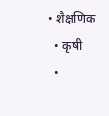• शैक्षणिक
  • कृषी
  •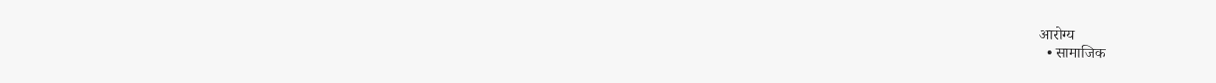आरोग्य
  • सामाजिक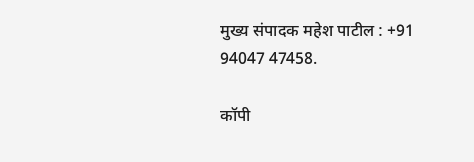मुख्य संपादक महेश पाटील : +91 94047 47458.

कॉपी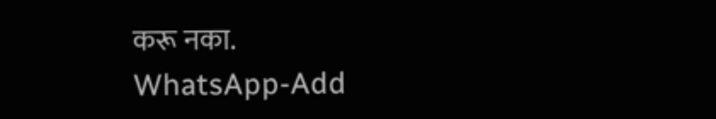करू नका.
WhatsApp-Add